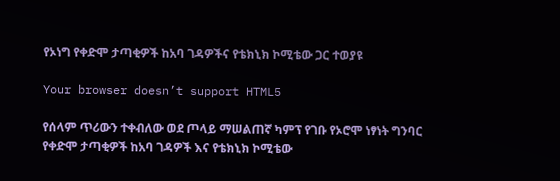የኦነግ የቀድሞ ታጣቂዎች ከአባ ገዳዎችና የቴክኒክ ኮሚቴው ጋር ተወያዩ

Your browser doesn’t support HTML5

የሰላም ጥሪውን ተቀብለው ወደ ጦላይ ማሠልጠኛ ካምፕ የገቡ የኦሮሞ ነፃነት ግንባር የቀድሞ ታጣቂዎች ከአባ ገዳዎች እና የቴክኒክ ኮሚቴው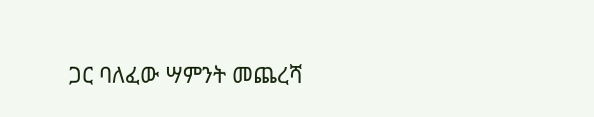ጋር ባለፈው ሣምንት መጨረሻ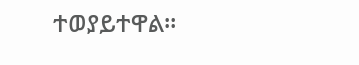ተወያይተዋል።